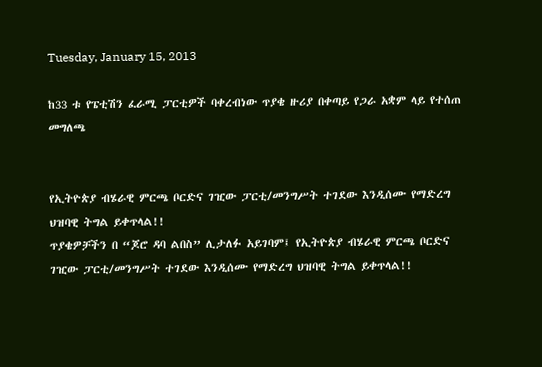Tuesday, January 15, 2013

ከ33 ቱ የፔቲሽን ፈራሚ ፓርቲዎች ባቀረብነው ጥያቄ ዙሪያ በቀጣይ የጋራ አቋም ላይ የተሰጠ መግለጫ


የኢትዮጵያ ብሄራዊ ምርጫ ቦርድና ገዢው ፓርቲ/መንግሥት ተገደው እንዲሰሙ የማድረግ ህዝባዊ ትግል ይቀጥላል!!
ጥያቄዎቻችን በ “ጆሮ ዳባ ልበስ” ሊታለፉ አይገባም፤ የኢትዮጵያ ብሄራዊ ምርጫ ቦርድና ገዢው ፓርቲ/መንግሥት ተገደው እንዲሰሙ የማድረግ ህዝባዊ ትግል ይቀጥላል!!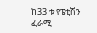ከ33 ቱ የፔቲሽን ፈራሚ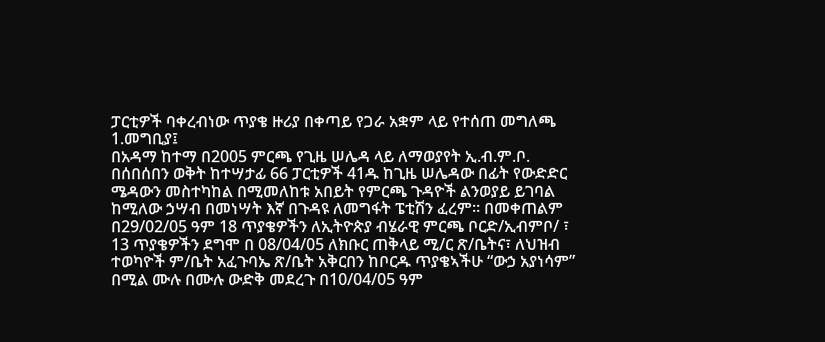ፓርቲዎች ባቀረብነው ጥያቄ ዙሪያ በቀጣይ የጋራ አቋም ላይ የተሰጠ መግለጫ
1.መግቢያ፤
በአዳማ ከተማ በ2005 ምርጫ የጊዜ ሠሌዳ ላይ ለማወያየት ኢ.ብ.ም.ቦ. በሰበሰበን ወቅት ከተሣታፊ 66 ፓርቲዎች 41ዱ ከጊዜ ሠሌዳው በፊት የውድድር ሜዳውን መስተካከል በሚመለከቱ አበይት የምርጫ ጉዳዮች ልንወያይ ይገባል ከሚለው ኃሣብ በመነሣት እኛ በጉዳዩ ለመግፋት ፔቲሽን ፈረም፡፡ በመቀጠልም በ29/02/05 ዓም 18 ጥያቄዎችን ለኢትዮጵያ ብሄራዊ ምርጫ ቦርድ/ኢብምቦ/ ፣ 13 ጥያቄዎችን ደግሞ በ 08/04/05 ለክቡር ጠቅላይ ሚ/ር ጽ/ቤትና፣ ለህዝብ ተወካዮች ም/ቤት አፈጉባኤ ጽ/ቤት አቅርበን ከቦርዱ ጥያቄኣችሁ “ውኃ አያነሳም” በሚል ሙሉ በሙሉ ውድቅ መደረጉ በ10/04/05 ዓም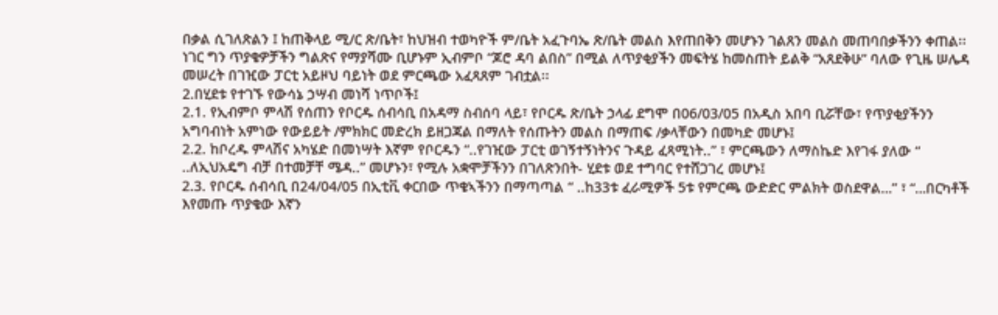በቃል ሲገለጽልን ፤ ከጠቅላይ ሚ/ር ጽ/ቤት፣ ከህዝብ ተወካዮች ም/ቤት አፈጉባኤ ጽ/ቤት መልስ እየጠበቅን መሆኑን ገልጸን መልስ መጠባበቃችንን ቀጠል፡፡
ነገር ግን ጥያቄዎቻችን ግልጽና የማያሻሙ ቢሆኑም ኢብምቦ “ጆሮ ዳባ ልበስ” በሚል ለጥያቂያችን መፍትሄ ከመስጠት ይልቅ “አጸደቅሁ” ባለው የጊዜ ሠሌዳ መሠረት በገዢው ፓርቲ አይዞህ ባይነት ወደ ምርጫው አፈጻጸም ገብቷል፡፡
2.በሂደቱ የተገኙ የውሳኔ ኃሣብ መነሻ ነጥቦች፤
2.1. የኢብምቦ ምላሽ የሰጠን የቦርዱ ሰብሳቢ በአዳማ ስብሰባ ላይ፣ የቦርዱ ጽ/ቤት ኃላፊ ደግሞ በ06/03/05 በአዲስ አበባ ቢሯቸው፣ የጥያቂያችንን አግባብነት አምነው የውይይት /ምክክር መድረክ ይዘጋጃል በማለት የሰጡትን መልስ በማጠፍ /ቃላቸውን በመካድ መሆኑ፤
2.2. ከቦረዱ ምላሽና አካሄድ በመነሣት እኛም የቦርዱን “..የገዢው ፓርቲ ወገኝተኝነትንና ጉዳይ ፈጻሚነት..” ፣ ምርጫውን ለማስኬድ እየገፋ ያለው “ ..ለኢህአዴግ ብቻ በተመቻቸ ሜዳ..” መሆኑን፣ የሚሉ አቋሞቻችንን በገለጽንበት- ሂደቱ ወደ ተግባር የተሸጋገረ መሆኑ፤
2.3. የቦርዱ ሰብሳቢ በ24/04/05 በኢቲቪ ቀርበው ጥቄኣችንን በማጣጣል “ ..ከ33ቱ ፈራሚዎች 5ቱ የምርጫ ውድድር ምልክት ወስደዋል…” ፣ “…በርካቶች እየመጡ ጥያቄው እኛን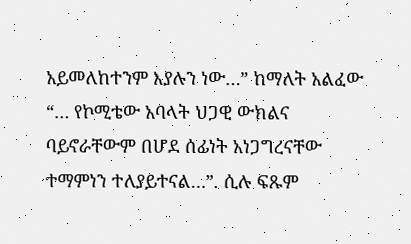አይመለከተንም እያሉን ነው…” ከማለት አልፈው “… የኮሚቴው አባላት ህጋዊ ውክልና ባይኖራቸውም በሆደ ሰፊነት አነጋግረናቸው ተማምነን ተለያይተናል…”. ሲሉ ፍጹም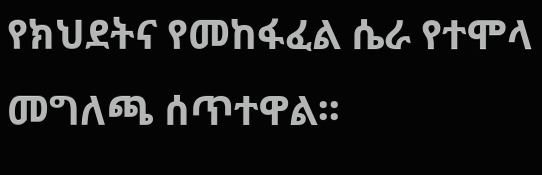የክህደትና የመከፋፈል ሴራ የተሞላ መግለጫ ሰጥተዋል፡፡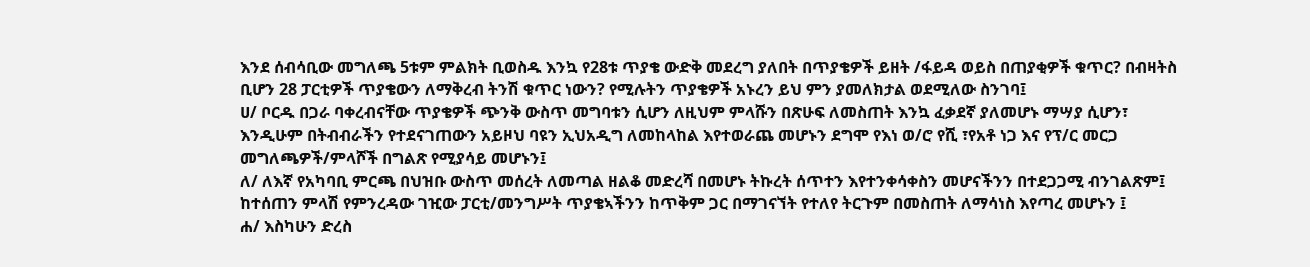እንደ ሰብሳቢው መግለጫ 5ቱም ምልክት ቢወስዱ እንኳ የ28ቱ ጥያቄ ውድቅ መደረግ ያለበት በጥያቄዎች ይዘት /ፋይዳ ወይስ በጠያቂዎች ቁጥር? በብዛትስ ቢሆን 28 ፓርቲዎች ጥያቄውን ለማቅረብ ትንሽ ቁጥር ነውን? የሚሉትን ጥያቄዎች አኑረን ይህ ምን ያመለክታል ወደሚለው ስንገባ፤
ሀ/ ቦርዱ በጋራ ባቀረብናቸው ጥያቄዎች ጭንቅ ውስጥ መግባቱን ሲሆን ለዚህም ምላሹን በጽሁፍ ለመስጠት እንኳ ፈቃደኛ ያለመሆኑ ማሣያ ሲሆን፣ እንዲሁም በትብብራችን የተደናገጠውን አይዞህ ባዩን ኢህአዲግ ለመከላከል እየተወራጨ መሆኑን ደግሞ የእነ ወ/ሮ የሺ ፣የአቶ ነጋ እና የፕ/ር መርጋ መግለጫዎች/ምላሾች በግልጽ የሚያሳይ መሆኑን፤
ለ/ ለእኛ የአካባቢ ምርጫ በህዝቡ ውስጥ መሰረት ለመጣል ዘልቆ መድረሻ በመሆኑ ትኩረት ሰጥተን እየተንቀሳቀስን መሆናችንን በተደጋጋሚ ብንገልጽም፤ ከተሰጠን ምላሽ የምንረዳው ገዢው ፓርቲ/መንግሥት ጥያቄኣችንን ከጥቅም ጋር በማገናኘት የተለየ ትርጉም በመስጠት ለማሳነስ እየጣረ መሆኑን ፤
ሐ/ እስካሁን ድረስ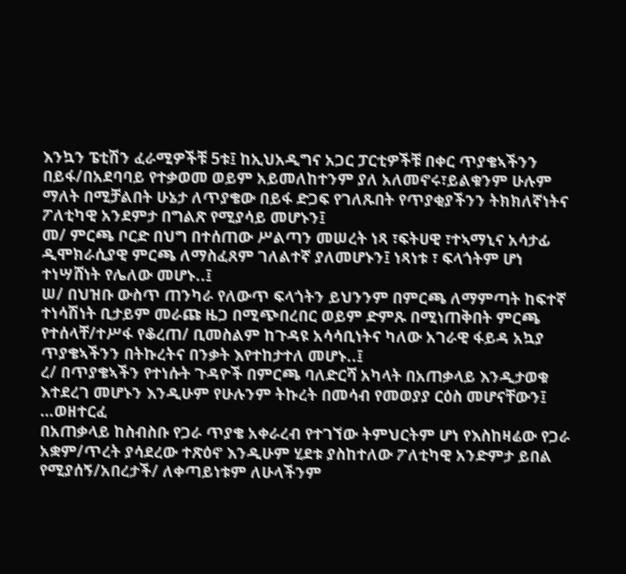እንኳን ፔቲሽን ፈራሚዎችቹ 5ቱ፤ ከኢህአዲግና አጋር ፓርቲዎችቹ በቀር ጥያቄኣችንን በይፋ/በአደባባይ የተቃወመ ወይም አይመለከተንም ያለ አለመኖሩ፣ይልቁንም ሁሉም ማለት በሚቻልበት ሁኔታ ለጥያቄው በይፋ ድጋፍ የገለጹበት የጥያቂያችንን ትክክለኛነትና ፖለቲካዊ አንደምታ በግልጽ የሚያሳይ መሆኑን፤
መ/ ምርጫ ቦርድ በህግ በተሰጠው ሥልጣን መሠረት ነጻ ፣ፍትሀዊ ፣ተኣማኒና አሳታፊ ዲሞክራሲያዊ ምርጫ ለማስፈጸም ገለልተኛ ያለመሆኑን፤ ነጻነቱ ፣ ፍላጎትም ሆነ ተነሣሸነት የሌለው መሆኑ..፤
ሠ/ በህዝቡ ውስጥ ጠንካራ የለውጥ ፍላጎትን ይህንንም በምርጫ ለማምጣት ከፍተኛ ተነሳሽነት ቢታይም መራጩ ዜጋ በሚጭበረበር ወይም ድምጹ በሚነጠቅበት ምርጫ የተሰላቸ/ተሥፋ የቆረጠ/ ቢመስልም ከጉዳዩ አሳሳቢነትና ካለው አገራዊ ፋይዳ አኳያ ጥያቄኣችንን በትኩረትና በንቃት እየተከታተለ መሆኑ..፤
ረ/ በጥያቄኣችን የተነሱት ጉዳዮች በምርጫ ባለድርሻ አካላት በአጠቃላይ እንዲታወቁ እተደረገ መሆኑን እንዲሁም የሁሉንም ትኩረት በመሳብ የመወያያ ርዕስ መሆናቸውን፤ …ወዘተርፈ
በአጠቃላይ ከስብስቡ የጋራ ጥያቄ አቀራረብ የተገኘው ትምህርትም ሆነ የእስከዛሬው የጋራ አቋም/ጥረት ያሳደረው ተጽዕኖ እንዲሁም ሂደቱ ያስከተለው ፖለቲካዊ አንድምታ ይበል የሚያሰኝ/አበረታች/ ለቀጣይነቱም ለሁላችንም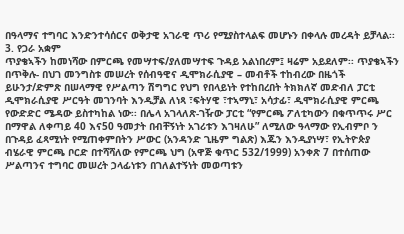በዓላማና ተግባር እንድንተሳሰርና ወቅታዊ አገራዊ ጥሪ የሚያስተላልፍ መሆኑን በቀላሉ መረዳት ይቻላል፡፡
3. የጋራ አቋም
ጥያቄኣችን ከመነሻው በምርጫ የመሣተፍ/ያለመሣተፍ ጉዳይ አልነበረም፤ ዛሬም አይደለም፡፡ ጥያቄኣችን በጥቅሉ- በህገ መንግስቱ መሠረት የሰብዓዊና ዲሞክራሲያዊ – መብቶች ተከብረው በዜጎች ይሁንታ/ድምጽ በሠላማዊ የሥልጣን ሽግግር የህግ የበላይነት የተከበረበት ትክክለኛ መድብለ ፓርቲ ዲሞክራሲያዊ ሥርዓት መገንባት እንዲቻል ለነጻ ፣ፍትሃዊ ፣ተኣማኒ፣ አሳታፊ፣ ዲሞክራሲያዊ ምርጫ የውድድር ሜዳው ይስተካከል ነው፡፡ በሌላ አገላለጽ-ገዥው ፓርቲ “የምርጫ ፖለቲካውን በቁጥጥሩ ሥር በማዋል ለቀጣይ 40 እና50 ዓመታት በብቸኝነት አገሪቱን እገዛለሁ” ለሚለው ዓላማው የኢብምቦ ን በጉዳይ ፈጻሚነት የሚጠቀምበትን ሥውር (አንዳንድ ጊዜም ግልጽ) እጁን እንዲያነሣ፣ የኢትዮጵያ ብሄራዊ ምርጫ ቦርድ በተሻሻለው የምርጫ ህግ (አዋጅ ቁጥር 532/1999) አንቀጽ 7 በተሰጠው ሥልጣንና ተግባር መሠረት ኃላፊነቱን በገለልተኝነት መወጣቱን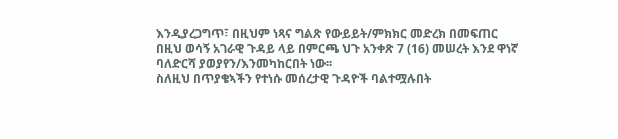እንዲያረጋግጥ፣ በዚህም ነጻና ግልጽ የውይይት/ምክክር መድረክ በመፍጠር በዚህ ወሳኝ አገራዊ ጉዳይ ላይ በምርጫ ህጉ አንቀጽ 7 (16) መሠረት እንደ ዋነኛ ባለድርሻ ያወያየን/እንመካከርበት ነው፡፡
ስለዚህ በጥያቄኣችን የተነሱ መሰረታዊ ጉዳዮች ባልተሟሉበት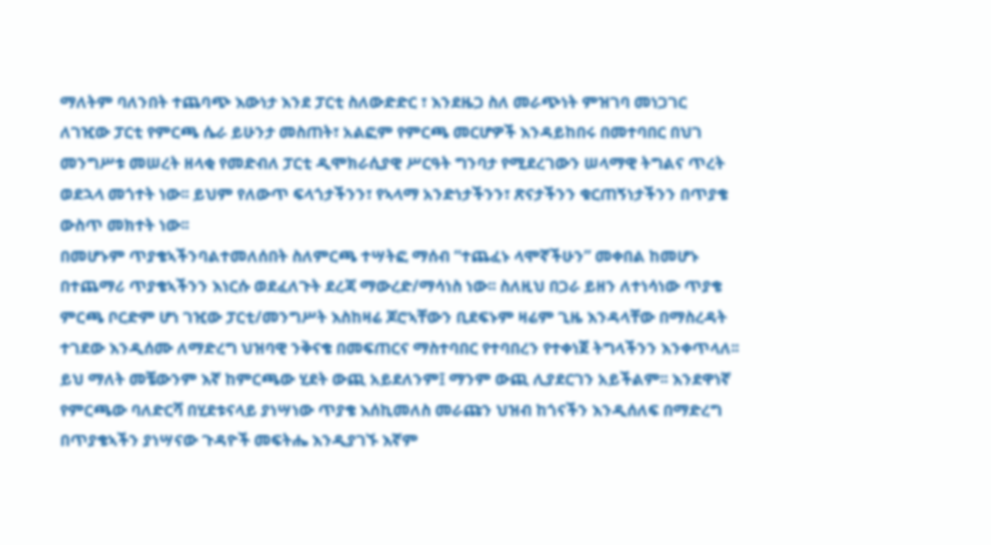ማለትም ባለንበት ተጨባጭ እውነታ እንደ ፓርቲ ስለውድድር ፣ እንደዜጋ ስለ መራጭነት ምዝገባ መነጋገር ለገዢው ፓርቲ የምርጫ ሴራ ይሁንታ መስጠት፣ አልፎም የምርጫ መርሆዎች እንዳይከበሩ በመተባበር በህገ መንግሥቱ መሠረት ዘላቂ የመድብለ ፓርቲ ዲሞክራሲያዊ ሥርዓት ግንባታ የሚደረገውን ሠላማዊ ትግልና ጥረት ወደኋላ መጎተት ነው፡፡ ይህም የለውጥ ፍላጎታችንን፣ የኣላማ አንድነታችንን፣ ጽናታችንን ቁርጠኝነታችንን በጥያቄ ውስጥ መክተት ነው፡፡
በመሆኑም ጥያቄኣችንባልተመለሰበት ስለምርጫ ተሣትፎ ማሰብ “ተጨፈኑ ላሞኛችሁን” መቀበል ከመሆኑ በተጨማሪ ጥያቄኣችንን እነርሱ ወደፈለጉት ደረጃ ማውረድ/ማሳነስ ነው፡፡ ስለዚህ በጋራ ይዘን ለተነሳነው ጥያቄ ምርጫ ቦርድም ሆነ ገዢው ፓርቲ/መንግሥት እስከዛሬ ጆሮኣቸውን ቢደፍኑም ዛሬም ጊዜ እንዳላቸው በማስረዳት ተገደው እንዲሰሙ ለማድረግ ህዝባዊ ንቅናቄ በመፍጠርና ማስተባበር የተባበረን የተቀነጀ ትግላችንን እንቀጥላለ፡፡
ይህ ማለት መቼውንም እኛ ከምርጫው ሂደት ውጪ አይደለንም፤ ማንም ውጪ ሊያደርገን አይችልም፡፡ እንደዋነኛ የምርጫው ባለድርሻ በሂደቱናላይ ያነሣነው ጥያቄ እሰኪመለስ መራጩን ህዝብ ከጎናችን እንዲሰለፍ በማድረግ በጥያቄኣችን ያነሣናው ጉዳዮች መፍትሔ እንዲያገኙ እኛም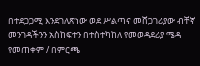በተደጋጋሚ እንደገለጽነው ወደ ሥልጣና መሸጋገሪያው ብቸኛ መንገዳችንን አስከፍተን በተስተካከለ የመወዳደሪያ ሜዳ የመጠቀም / በምርጫ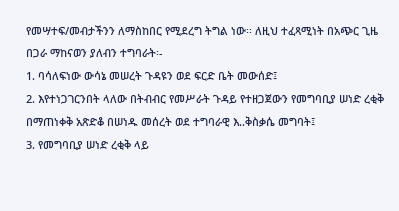የመሣተፍ/መብታችንን ለማስከበር የሚደረግ ትግል ነው፡፡ ለዚህ ተፈጻሚነት በአጭር ጊዜ በጋራ ማከናወን ያለብን ተግባራት፡-
1. ባሳለፍነው ውሳኔ መሠረት ጉዳዩን ወደ ፍርድ ቤት መውሰድ፤
2. እየተነጋገርንበት ላለው በትብብር የመሥራት ጉዳይ የተዘጋጀውን የመግባቢያ ሠነድ ረቂቅ በማጠነቀቅ አጽድቆ በሠነዱ መሰረት ወደ ተግባራዊ እ..ቅስቃሴ መግባት፤
3. የመግባቢያ ሠነድ ረቂቅ ላይ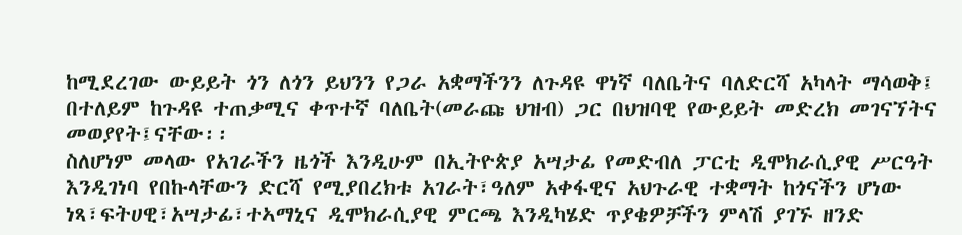ከሚደረገው ውይይት ጎን ለጎን ይህንን የጋራ አቋማችንን ለጉዳዩ ዋነኛ ባለቤትና ባለድርሻ አካላት ማሳወቅ፤ በተለይም ከጉዳዩ ተጠቃሚና ቀጥተኛ ባለቤት(መራጩ ህዝብ) ጋር በህዝባዊ የውይይት መድረክ መገናኘትና መወያየት፤ናቸው፡፡
ስለሆነም መላው የአገራችን ዜጎች እንዲሁም በኢትዮጵያ አሣታፊ የመድብለ ፓርቲ ዲሞክራሲያዊ ሥርዓት እንዲገነባ የበኩላቸውን ድርሻ የሚያበረክቱ አገራት፣ዓለም አቀፋዊና አህጉራዊ ተቋማት ከጎናችን ሆነው ነጻ፣ፍትሀዊ፣አሣታፊ፣ተኣማኒና ዲሞክራሲያዊ ምርጫ እንዲካሄድ ጥያቄዎቻችን ምላሽ ያገኙ ዘንድ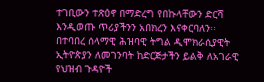ተገቢውን ተጽዕኖ በማድረግ የበኩላቸውን ድርሻ እንዲወጡ ጥሪያችንን አበክረን እናቀርባለን፡፡
በተባበረ ሰላማዊ ሕዝባዊ ትግል ዲሞክራሲያዊት ኢትዮጵያን ለመገንባት ከድርጅታችን ይልቅ ለአገራዊ የህዝብ ጉዳዮች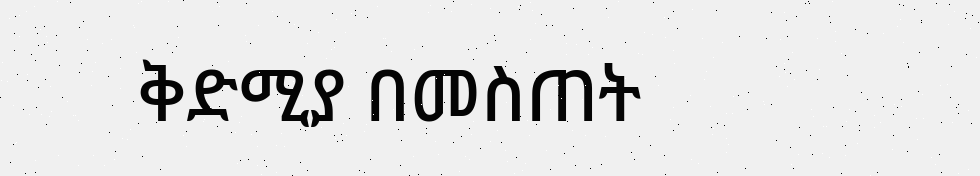ቅድሚያ በመስጠት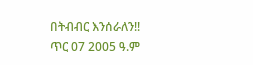በትብብር እንሰራለን!!
ጥር 07 2005 ዓ.ም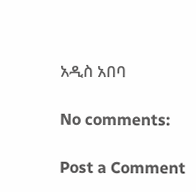አዲስ አበባ

No comments:

Post a Comment